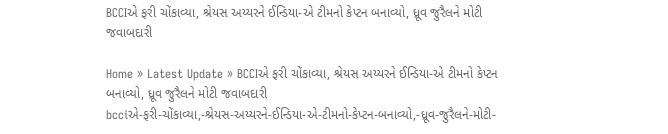BCCIએ ફરી ચોંકાવ્યા, શ્રેયસ અય્યરને ઈન્ડિયા-એ ટીમનો કેપ્ટન બનાવ્યો, ધ્રૂવ જુરૈલને મોટી જવાબદારી

Home » Latest Update » BCCIએ ફરી ચોંકાવ્યા, શ્રેયસ અય્યરને ઈન્ડિયા-એ ટીમનો કેપ્ટન બનાવ્યો, ધ્રૂવ જુરૈલને મોટી જવાબદારી
bcciએ-ફરી-ચોંકાવ્યા,-શ્રેયસ-અય્યરને-ઈન્ડિયા-એ-ટીમનો-કેપ્ટન-બનાવ્યો,-ધ્રૂવ-જુરૈલને-મોટી-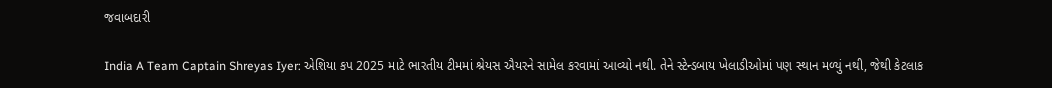જવાબદારી

India A Team Captain Shreyas Iyer: એશિયા કપ 2025 માટે ભારતીય ટીમમાં શ્રેયસ ઐયરને સામેલ કરવામાં આવ્યો નથી. તેને સ્ટેન્ડબાય ખેલાડીઓમાં પણ સ્થાન મળ્યું નથી, જેથી કેટલાક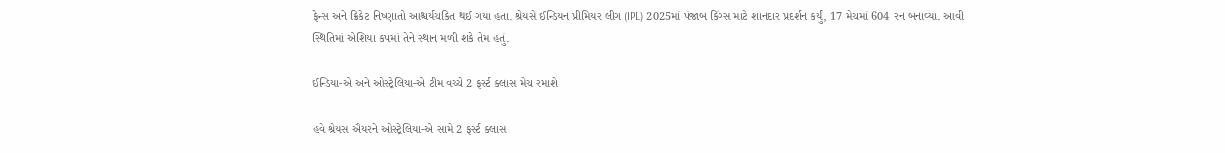ફેન્સ અને ક્રિકેટ નિષ્ણાતો આશ્ચર્યચકિત થઈ ગયા હતા. શ્રેયસે ઈન્ડિયન પ્રીમિયર લીગ (IPL) 2025માં પંજાબ કિંગ્સ માટે શાનદાર પ્રદર્શન કર્યું, 17 મેચમાં 604 રન બનાવ્યા. આવી સ્થિતિમાં એશિયા કપમાં તેને સ્થાન મળી શકે તેમ હતું.

ઈન્ડિયા-એ અને ઓસ્ટ્રેલિયા-એ ટીમ વચ્ચે 2 ફર્સ્ટ ક્લાસ મેચ રમાશે

હવે શ્રેયસ ઐયરને ઓસ્ટ્રેલિયા-એ સામે 2 ફર્સ્ટ ક્લાસ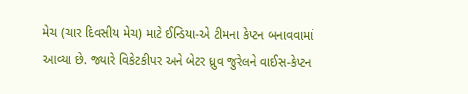મેચ (ચાર દિવસીય મેચ) માટે ઈન્ડિયા-એ ટીમના કેપ્ટન બનાવવામાં આવ્યા છે. જ્યારે વિકેટકીપર અને બેટર ધ્રુવ જુરેલને વાઈસ-કેપ્ટન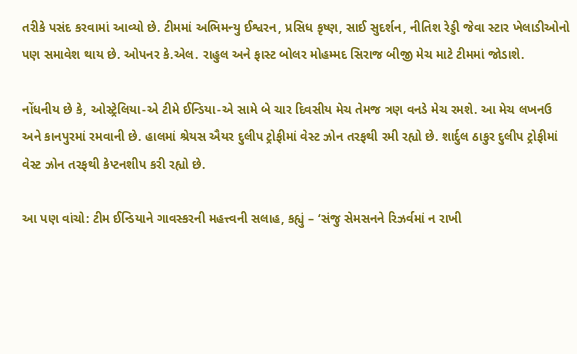તરીકે પસંદ કરવામાં આવ્યો છે. ટીમમાં અભિમન્યુ ઈશ્વરન, પ્રસિધ કૃષ્ણ, સાઈ સુદર્શન, નીતિશ રેડ્ડી જેવા સ્ટાર ખેલાડીઓનો પણ સમાવેશ થાય છે. ઓપનર કે.એલ. રાહુલ અને ફાસ્ટ બોલર મોહમ્મદ સિરાજ બીજી મેચ માટે ટીમમાં જોડાશે.

નોંધનીય છે કે, ઓસ્ટ્રેલિયા-એ ટીમે ઈન્ડિયા-એ સામે બે ચાર દિવસીય મેચ તેમજ ત્રણ વનડે મેચ રમશે. આ મેચ લખનઉ અને કાનપુરમાં રમવાની છે. હાલમાં શ્રેયસ ઐયર દુલીપ ટ્રોફીમાં વેસ્ટ ઝોન તરફથી રમી રહ્યો છે. શાર્દુલ ઠાકુર દુલીપ ટ્રોફીમાં વેસ્ટ ઝોન તરફથી કેપ્ટનશીપ કરી રહ્યો છે.

આ પણ વાંચો: ટીમ ઈન્ડિયાને ગાવસ્કરની મહત્ત્વની સલાહ, કહ્યું – ‘સંજુ સેમસનને રિઝર્વમાં ન રાખી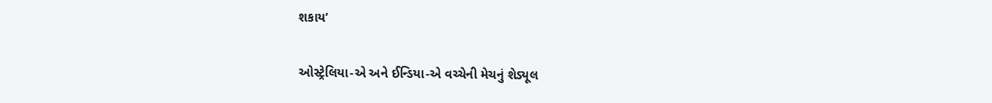શકાય’

ઓસ્ટ્રેલિયા-એ અને ઈન્ડિયા-એ વચ્ચેની મેચનું શેડ્યૂલ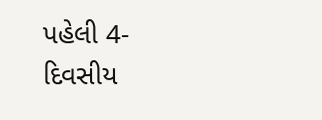પહેલી 4-દિવસીય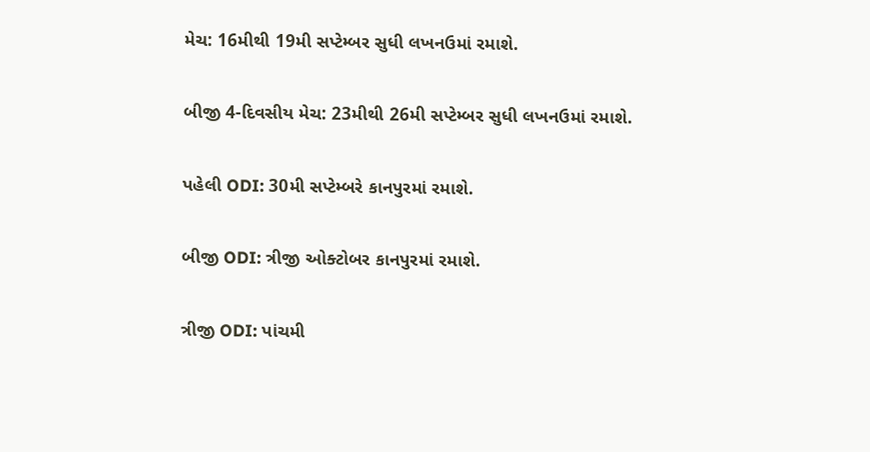મેચ: 16મીથી 19મી સપ્ટેમ્બર સુધી લખનઉમાં રમાશે.

બીજી 4-દિવસીય મેચ: 23મીથી 26મી સપ્ટેમ્બર સુધી લખનઉમાં રમાશે.

પહેલી ODI: 30મી સપ્ટેમ્બરે કાનપુરમાં રમાશે.

બીજી ODI: ત્રીજી ઓક્ટોબર કાનપુરમાં રમાશે.

ત્રીજી ODI: પાંચમી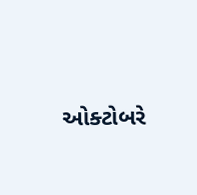ઓક્ટોબરે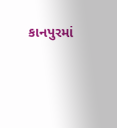કાનપુરમાં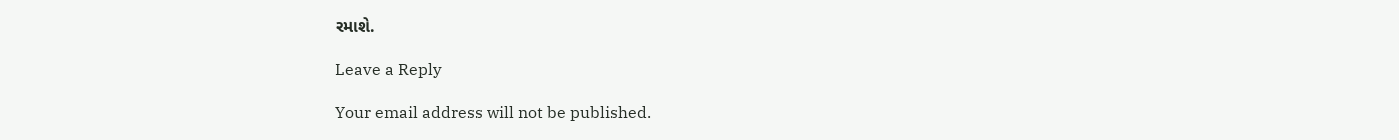રમાશે.

Leave a Reply

Your email address will not be published.